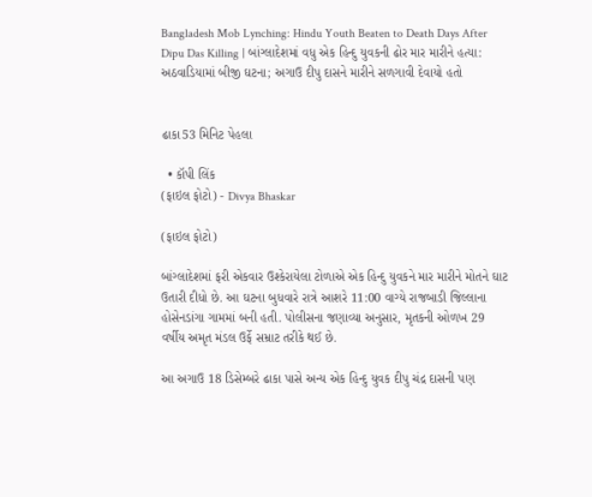Bangladesh Mob Lynching: Hindu Youth Beaten to Death Days After Dipu Das Killing | બાંગ્લાદેશમાં વધુ એક હિન્દુ યુવકની ઢોર માર મારીને હત્યા: અઠવાડિયામાં બીજી ઘટના; અગાઉ દીપુ દાસને મારીને સળગાવી દેવાયો હતો


ઢાકા53 મિનિટ પેહલા

  • કૉપી લિંક
(ફાઇલ ફોટો) - Divya Bhaskar

(ફાઇલ ફોટો)

બાંગ્લાદેશમાં ફરી એકવાર ઉશ્કેરાયેલા ટોળાએ એક હિન્દુ યુવકને માર મારીને મોતને ઘાટ ઉતારી દીધો છે. આ ઘટના બુધવારે રાત્રે આશરે 11:00 વાગ્યે રાજબાડી જિલ્લાના હોસેનડાંગા ગામમાં બની હતી. પોલીસના જણાવ્યા અનુસાર, મૃતકની ઓળખ 29 વર્ષીય અમૃત મંડલ ઉર્ફે સમ્રાટ તરીકે થઈ છે.

આ અગાઉ 18 ડિસેમ્બરે ઢાકા પાસે અન્ય એક હિન્દુ યુવક દીપુ ચંદ્ર દાસની પણ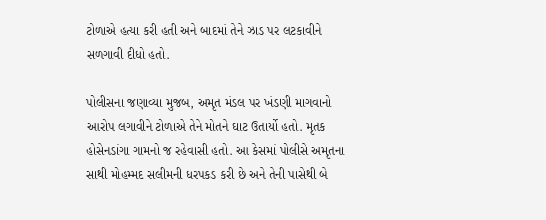ટોળાએ હત્યા કરી હતી અને બાદમાં તેને ઝાડ પર લટકાવીને સળગાવી દીધો હતો.

પોલીસના જણાવ્યા મુજબ, અમૃત મંડલ પર ખંડણી માગવાનો આરોપ લગાવીને ટોળાએ તેને મોતને ઘાટ ઉતાર્યો હતો. મૃતક હોસેનડાંગા ગામનો જ રહેવાસી હતો. આ કેસમાં પોલીસે અમૃતના સાથી મોહમ્મદ સલીમની ધરપકડ કરી છે અને તેની પાસેથી બે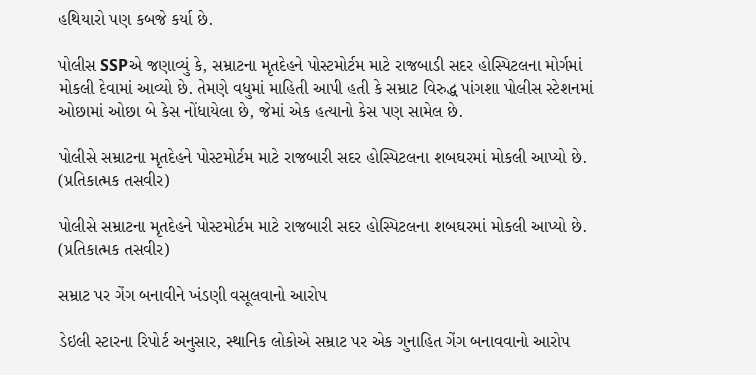હથિયારો પણ કબજે કર્યા છે.

પોલીસ SSPએ જણાવ્યું કે, સમ્રાટના મૃતદેહને પોસ્ટમોર્ટમ માટે રાજબાડી સદર હોસ્પિટલના મોર્ગમાં મોકલી દેવામાં આવ્યો છે. તેમણે વધુમાં માહિતી આપી હતી કે સમ્રાટ વિરુદ્ધ પાંગશા પોલીસ સ્ટેશનમાં ઓછામાં ઓછા બે કેસ નોંધાયેલા છે, જેમાં એક હત્યાનો કેસ પણ સામેલ છે.

પોલીસે સમ્રાટના મૃતદેહને પોસ્ટમોર્ટમ માટે રાજબારી સદર હોસ્પિટલના શબઘરમાં મોકલી આપ્યો છે. (પ્રતિકાત્મક તસવીર)

પોલીસે સમ્રાટના મૃતદેહને પોસ્ટમોર્ટમ માટે રાજબારી સદર હોસ્પિટલના શબઘરમાં મોકલી આપ્યો છે. (પ્રતિકાત્મક તસવીર)

સમ્રાટ પર ગેંગ બનાવીને ખંડણી વસૂલવાનો આરોપ

ડેઇલી સ્ટારના રિપોર્ટ અનુસાર, સ્થાનિક લોકોએ સમ્રાટ પર એક ગુનાહિત ગેંગ બનાવવાનો આરોપ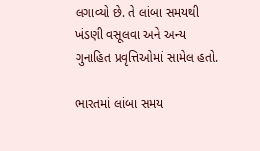લગાવ્યો છે. તે લાંબા સમયથી ખંડણી વસૂલવા અને અન્ય ગુનાહિત પ્રવૃત્તિઓમાં સામેલ હતો.

ભારતમાં લાંબા સમય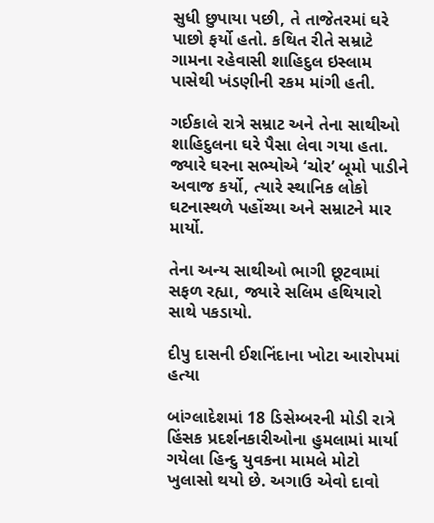સુધી છુપાયા પછી, તે તાજેતરમાં ઘરે પાછો ફર્યો હતો. કથિત રીતે સમ્રાટે ગામના રહેવાસી શાહિદુલ ઇસ્લામ પાસેથી ખંડણીની રકમ માંગી હતી.

ગઈકાલે રાત્રે સમ્રાટ અને તેના સાથીઓ શાહિદુલના ઘરે પૈસા લેવા ગયા હતા. જ્યારે ઘરના સભ્યોએ ‘ચોર’ બૂમો પાડીને અવાજ કર્યો, ત્યારે સ્થાનિક લોકો ઘટનાસ્થળે પહોંચ્યા અને સમ્રાટને માર માર્યો.

તેના અન્ય સાથીઓ ભાગી છૂટવામાં સફળ રહ્યા, જ્યારે સલિમ હથિયારો સાથે પકડાયો.

દીપુ દાસની ઈશનિંદાના ખોટા આરોપમાં હત્યા

બાંગ્લાદેશમાં 18 ડિસેમ્બરની મોડી રાત્રે હિંસક પ્રદર્શનકારીઓના હુમલામાં માર્યા ગયેલા હિન્દુ યુવકના મામલે મોટો ખુલાસો થયો છે. અગાઉ એવો દાવો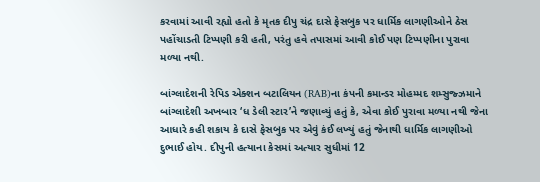કરવામાં આવી રહ્યો હતો કે મૃતક દીપુ ચંદ્ર દાસે ફેસબુક પર ધાર્મિક લાગણીઓને ઠેસ પહોંચાડતી ટિપ્પણી કરી હતી, પરંતુ હવે તપાસમાં આવી કોઈ પણ ટિપ્પણીના પુરાવા મળ્યા નથી.

બાંગ્લાદેશની રેપિડ એક્શન બટાલિયન (RAB)ના કંપની કમાન્ડર મોહમ્મદ શમ્સુજ્ઝમાને બાંગ્લાદેશી અખબાર ‘ધ ડેલી સ્ટાર’ને જણાવ્યું હતું કે, એવા કોઈ પુરાવા મળ્યા નથી જેના આધારે કહી શકાય કે દાસે ફેસબુક પર એવું કંઈ લખ્યું હતું જેનાથી ધાર્મિક લાગણીઓ દુભાઈ હોય. દીપુની હત્યાના કેસમાં અત્યાર સુધીમાં 12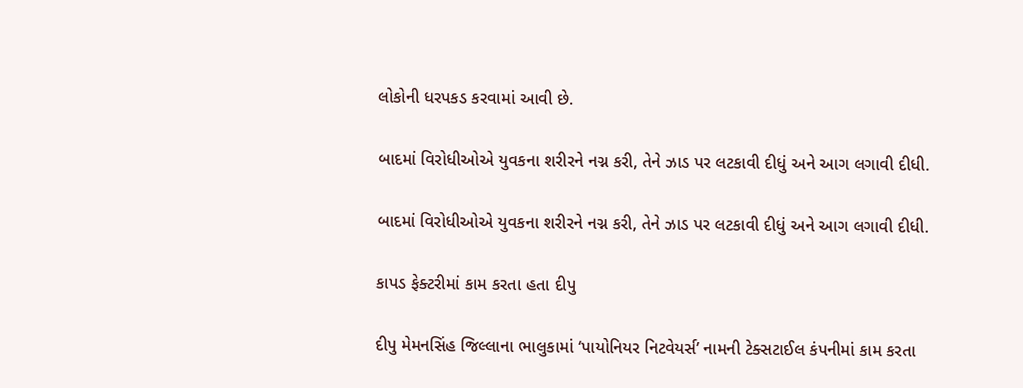લોકોની ધરપકડ કરવામાં આવી છે.

બાદમાં વિરોધીઓએ યુવકના શરીરને નગ્ન કરી, તેને ઝાડ પર લટકાવી દીધું અને આગ લગાવી દીધી.

બાદમાં વિરોધીઓએ યુવકના શરીરને નગ્ન કરી, તેને ઝાડ પર લટકાવી દીધું અને આગ લગાવી દીધી.

કાપડ ફેક્ટરીમાં કામ કરતા હતા દીપુ

દીપુ મેમનસિંહ જિલ્લાના ભાલુકામાં ‘પાયોનિયર નિટવેયર્સ’ નામની ટેક્સટાઈલ કંપનીમાં કામ કરતા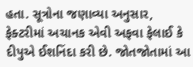હતા. સૂત્રોના જણાવ્યા અનુસાર, ફેક્ટરીમાં અચાનક એવી અફવા ફેલાઈ કે દીપુએ ઈશનિંદા કરી છે. જોતજોતામાં આ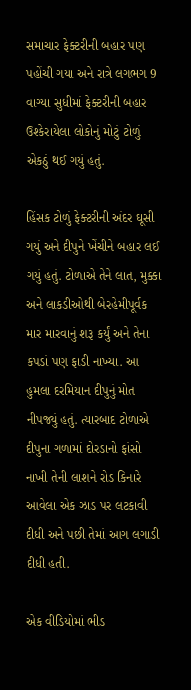સમાચાર ફેક્ટરીની બહાર પણ પહોંચી ગયા અને રાત્રે લગભગ 9 વાગ્યા સુધીમાં ફેક્ટરીની બહાર ઉશ્કેરાયેલા લોકોનું મોટું ટોળું એકઠું થઈ ગયું હતું.

હિંસક ટોળું ફેક્ટરીની અંદર ઘૂસી ગયું અને દીપુને ખેંચીને બહાર લઈ ગયું હતું. ટોળાએ તેને લાત, મુક્કા અને લાકડીઓથી બેરહેમીપૂર્વક માર મારવાનું શરૂ કર્યું અને તેના કપડાં પણ ફાડી નાખ્યા. આ હુમલા દરમિયાન દીપુનું મોત નીપજ્યું હતું. ત્યારબાદ ટોળાએ દીપુના ગળામાં દોરડાનો ફાંસો નાખી તેની લાશને રોડ કિનારે આવેલા એક ઝાડ પર લટકાવી દીધી અને પછી તેમાં આગ લગાડી દીધી હતી.

એક વીડિયોમાં ભીડ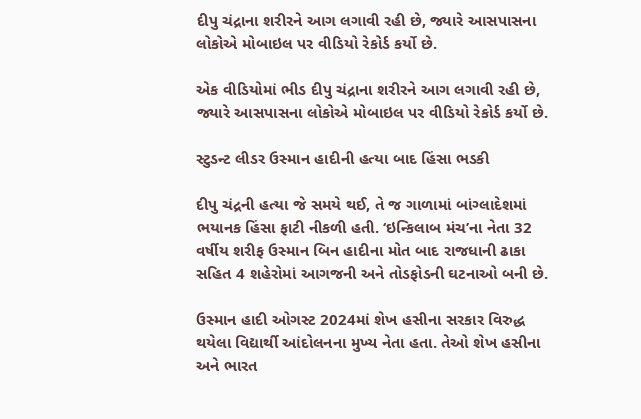દીપુ ચંદ્રાના શરીરને આગ લગાવી રહી છે, જ્યારે આસપાસના લોકોએ મોબાઇલ પર વીડિયો રેકોર્ડ કર્યો છે.

એક વીડિયોમાં ભીડ દીપુ ચંદ્રાના શરીરને આગ લગાવી રહી છે, જ્યારે આસપાસના લોકોએ મોબાઇલ પર વીડિયો રેકોર્ડ કર્યો છે.

સ્ટુડન્ટ લીડર ઉસ્માન હાદીની હત્યા બાદ હિંસા ભડકી

દીપુ ચંદ્રની હત્યા જે સમયે થઈ, તે જ ગાળામાં બાંગ્લાદેશમાં ભયાનક હિંસા ફાટી નીકળી હતી. ‘ઇન્કિલાબ મંચ’ના નેતા 32 વર્ષીય શરીફ ઉસ્માન બિન હાદીના મોત બાદ રાજધાની ઢાકા સહિત 4 શહેરોમાં આગજની અને તોડફોડની ઘટનાઓ બની છે.

ઉસ્માન હાદી ઓગસ્ટ 2024માં શેખ હસીના સરકાર વિરુદ્ધ થયેલા વિદ્યાર્થી આંદોલનના મુખ્ય નેતા હતા. તેઓ શેખ હસીના અને ભારત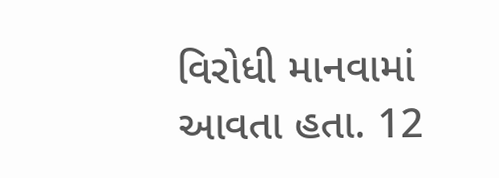વિરોધી માનવામાં આવતા હતા. 12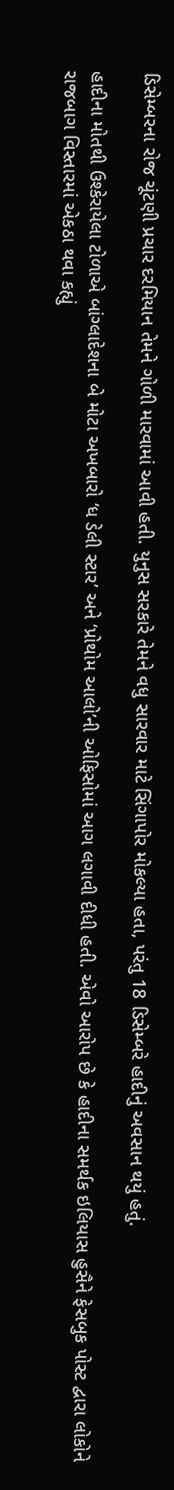ડિસેમ્બરના રોજ ચૂંટણી પ્રચાર દરમિયાન તેમને ગોળી મારવામાં આવી હતી. યુનુસ સરકારે તેમને વધુ સારવાર માટે સિંગાપોર મોકલ્યા હતા, પરંતુ 18 ડિસેમ્બરે હાદીનું અવસાન થયું હતું.

હાદીના મોતથી ઉશ્કેરાયેલા ટોળાએ બાંગ્લાદેશના બે મોટા અખબારો ‘ધ ડેલી સ્ટાર’ અને ‘પ્રોથોમ આલો’ની ઓફિસોમાં આગ લગાવી દીધી હતી. એવો આરોપ છે કે હાદીના સમર્થક ઇલિયાસ હુસૈને ફેસબુક પોસ્ટ દ્વારા લોકોને રાજબાગ વિસ્તારમાં એકઠા થવા કહ્યું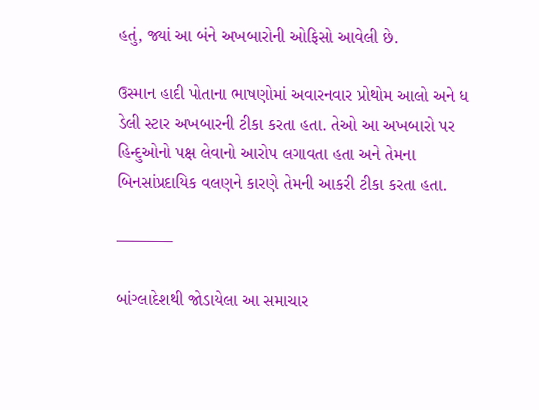હતું, જ્યાં આ બંને અખબારોની ઓફિસો આવેલી છે.

ઉસ્માન હાદી પોતાના ભાષણોમાં અવારનવાર પ્રોથોમ આલો અને ધ ડેલી સ્ટાર અખબારની ટીકા કરતા હતા. તેઓ આ અખબારો પર હિન્દુઓનો પક્ષ લેવાનો આરોપ લગાવતા હતા અને તેમના બિનસાંપ્રદાયિક વલણને કારણે તેમની આકરી ટીકા કરતા હતા.

———–

બાંગ્લાદેશથી જોડાયેલા આ સમાચાર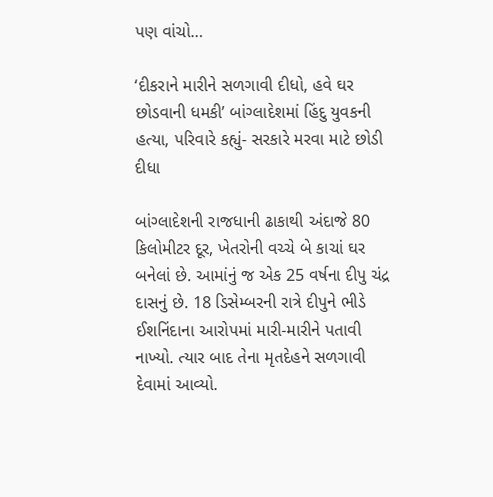પણ વાંચો…

‘દીકરાને મારીને સળગાવી દીધો, હવે ઘર છોડવાની ધમકી’ બાંગ્લાદેશમાં હિંદુ યુવકની હત્યા, પરિવારે કહ્યું- સરકારે મરવા માટે છોડી દીધા

બાંગ્લાદેશની રાજધાની ઢાકાથી અંદાજે 80 કિલોમીટર દૂર, ખેતરોની વચ્ચે બે કાચાં ઘર બનેલાં છે. આમાંનું જ એક 25 વર્ષના દીપુ ચંદ્ર દાસનું છે. 18 ડિસેમ્બરની રાત્રે દીપુને ભીડે ઈશનિંદાના આરોપમાં મારી-મારીને પતાવી નાખ્યો. ત્યાર બાદ તેના મૃતદેહને સળગાવી દેવામાં આવ્યો.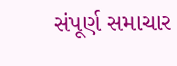સંપૂર્ણ સમાચાર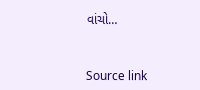વાંચો…



Source link